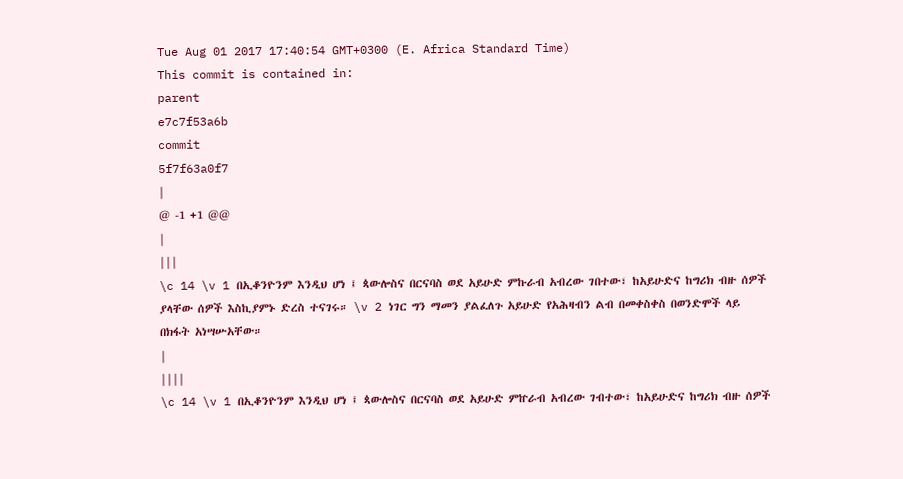Tue Aug 01 2017 17:40:54 GMT+0300 (E. Africa Standard Time)
This commit is contained in:
parent
e7c7f53a6b
commit
5f7f63a0f7
|
@ -1 +1 @@
|
|||
\c 14 \v 1 በኢቆንዮንም እንዲህ ሆነ ፤ ጳውሎስና በርናባስ ወደ አይሁድ ምኩራብ አብረው ገበተው፣ ከአይሁድና ከግሪክ ብዙ ሰዎች ያላቸው ሰዎች እስኪያምኑ ድረስ ተናገሩ። \v 2 ነገር ግን ማመን ያልፈለጉ አይሁድ የአሕዛብን ልብ በመቀስቀስ በወንድሞች ላይ በክፋት አነሣሡአቸው።
|
||||
\c 14 \v 1 በኢቆንዮንም እንዲህ ሆነ ፤ ጳውሎስና በርናባስ ወደ አይሁድ ምኵራብ አብረው ገብተው፣ ከአይሁድና ከግሪክ ብዙ ሰዎች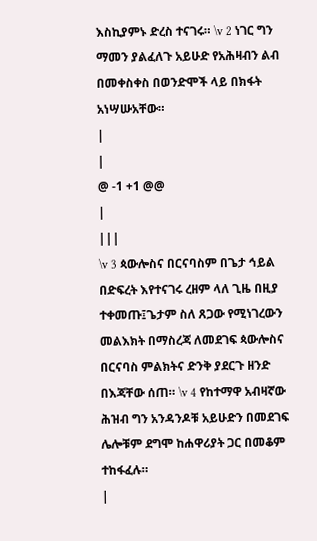እስኪያምኑ ድረስ ተናገሩ። \v 2 ነገር ግን ማመን ያልፈለጉ አይሁድ የአሕዛብን ልብ በመቀስቀስ በወንድሞች ላይ በክፋት አነሣሡአቸው።
|
|
@ -1 +1 @@
|
|||
\v 3 ጳውሎስና በርናባስም በጌታ ኅይል በድፍረት እየተናገሩ ረዘም ላለ ጊዜ በዚያ ተቀመጡ፤ጌታም ስለ ጸጋው የሚነገረውን መልእክት በማስረጃ ለመደገፍ ጳውሎስና በርናባስ ምልክትና ድንቅ ያደርጉ ዘንድ በእጃቸው ሰጠ። \v 4 የከተማዋ አብዛኛው ሕዝብ ግን አንዳንዶቹ አይሁድን በመደገፍ ሌሎቹም ደግሞ ከሐዋሪያት ጋር በመቆም ተከፋፈሉ።
|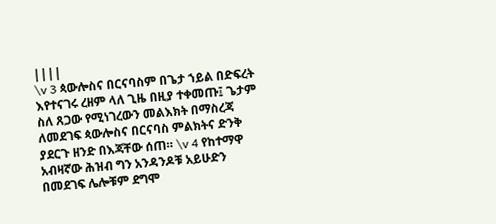||||
\v 3 ጳውሎስና በርናባስም በጌታ ኀይል በድፍረት እየተናገሩ ረዘም ላለ ጊዜ በዚያ ተቀመጡ፤ ጌታም ስለ ጸጋው የሚነገረውን መልእክት በማስረጃ ለመደገፍ ጳውሎስና በርናባስ ምልክትና ድንቅ ያደርጉ ዘንድ በእጃቸው ሰጠ። \v 4 የከተማዋ አብዛኛው ሕዝብ ግን አንዳንዶቹ አይሁድን በመደገፍ ሌሎቹም ደግሞ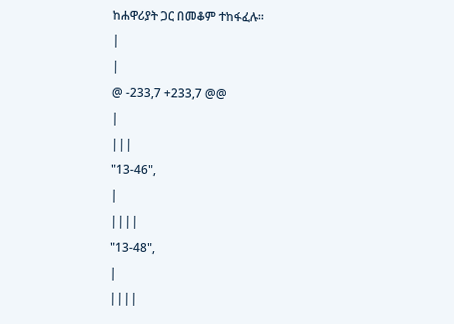ከሐዋሪያት ጋር በመቆም ተከፋፈሉ።
|
|
@ -233,7 +233,7 @@
|
|||
"13-46",
|
||||
"13-48",
|
||||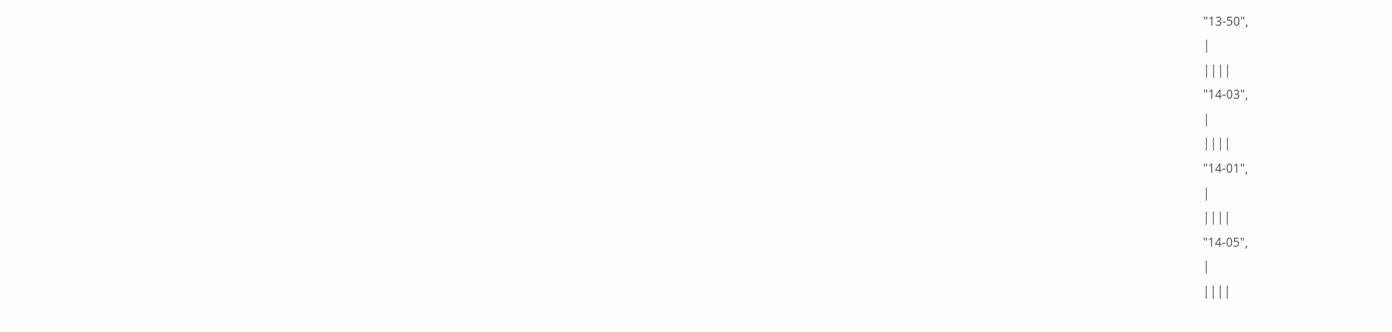"13-50",
|
||||
"14-03",
|
||||
"14-01",
|
||||
"14-05",
|
||||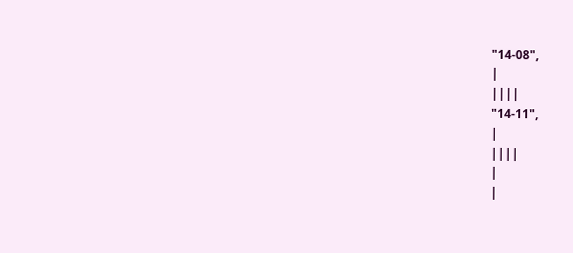"14-08",
|
||||
"14-11",
|
||||
|
|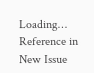Loading…
Reference in New Issue